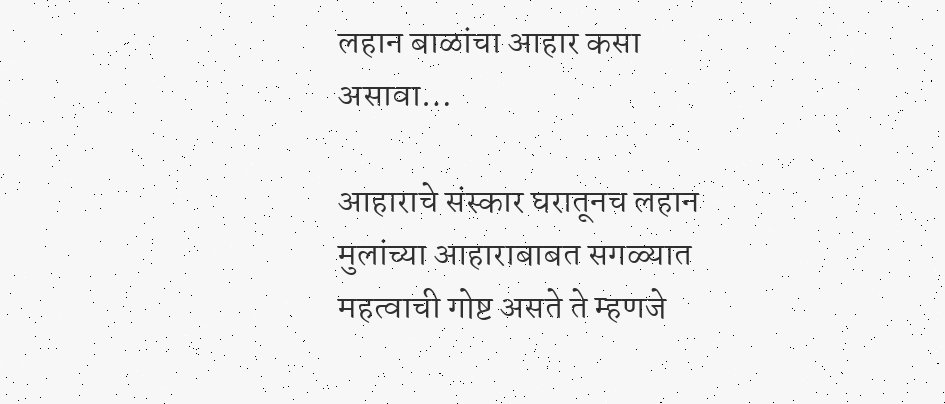लहान बाळांचा आहार कसा असावा…

आहाराचे संस्कार घरातूनच लहान मुलांच्या आहाराबाबत सगळ्यात महत्वाची गोष्ट असते ते म्हणजे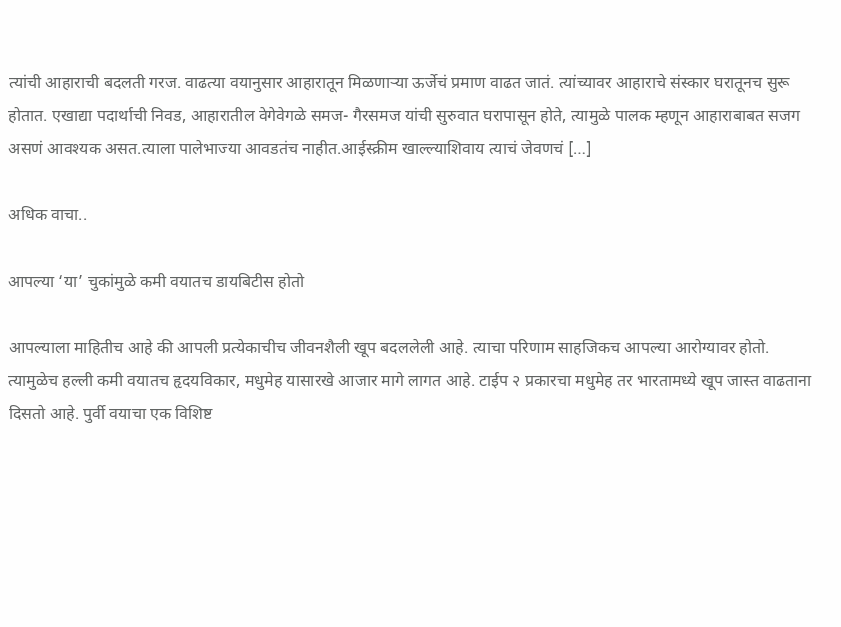त्यांची आहाराची बदलती गरज. वाढत्या वयानुसार आहारातून मिळणाऱ्या ऊर्जेचं प्रमाण वाढत जातं. त्यांच्यावर आहाराचे संस्कार घरातूनच सुरू होतात. एखाद्या पदार्थाची निवड, आहारातील वेगेवेगळे समज- गैरसमज यांची सुरुवात घरापासून होते, त्यामुळे पालक म्हणून आहाराबाबत सजग असणं आवश्यक असत.त्याला पालेभाज्या आवडतंच नाहीत.आईस्क्रीम खाल्ल्याशिवाय त्याचं जेवणचं […]

अधिक वाचा..

आपल्या ‘या’ चुकांमुळे कमी वयातच डायबिटीस होतो

आपल्याला माहितीच आहे की आपली प्रत्येकाचीच जीवनशैली खूप बदललेली आहे. त्याचा परिणाम साहजिकच आपल्या आरोग्यावर होतो. त्यामुळेच हल्ली कमी वयातच हृदयविकार, मधुमेह यासारखे आजार मागे लागत आहे. टाईप २ प्रकारचा मधुमेह तर भारतामध्ये खूप जास्त वाढताना दिसतो आहे. पुर्वी वयाचा एक विशिष्ट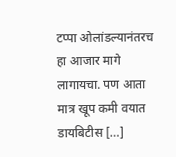टप्पा ओलांडल्यानंतरच हा आजार मागे लागायचा. पण आता मात्र खूप कमी वयात डायबिटीस […]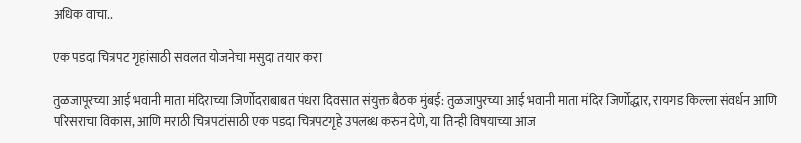अधिक वाचा..

एक पडदा चित्रपट गृहांसाठी सवलत योजनेचा मसुदा तयार करा

तुळजापूरच्या आई भवानी माता मंदिराच्या जिर्णोदराबाबत पंधरा दिवसात संयुक्त बैठक मुंबई: तुळजापुरच्या आई भवानी माता मंदिर जिर्णोद्धार, रायगड किल्ला संवर्धन आणि परिसराचा विकास, आणि मराठी चित्रपटांसाठी एक पडदा चित्रपटगृहे उपलब्ध करुन देणे, या तिन्ही विषयाच्या आज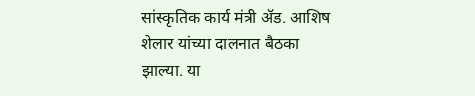सांस्कृतिक कार्य मंत्री ॲड. आशिष शेलार यांच्या दालनात बैठका झाल्या. या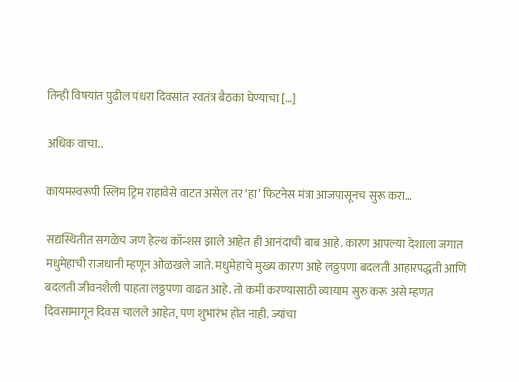तिन्ही विषयांत पुढील पंधरा दिवसांत स्वतंत्र बैठका घेण्याचा […]

अधिक वाचा..

कायमस्वरूपी स्लिम ट्रिम राहावेसे वाटत असेल तर ‘हा’ फिटनेस मंत्रा आजपासूनच सुरू करा…

सद्यस्थितीत सगळेच जण हेल्थ कॉन्शस झाले आहेत ही आनंदाची बाब आहे. कारण आपल्या देशाला जगात मधुमेहाची राजधानी म्हणून ओळखले जाते. मधुमेहाचे मुख्य कारण आहे लठ्ठपणा बदलती आहारपद्धती आणि बदलती जीवनशैली पाहता लठ्ठपणा वाढत आहे. तो कमी करण्यासाठी व्यायाम सुरु करू असे म्हणत दिवसामागून दिवस चालले आहेत, पण शुभारंभ होत नाही. ज्यांचा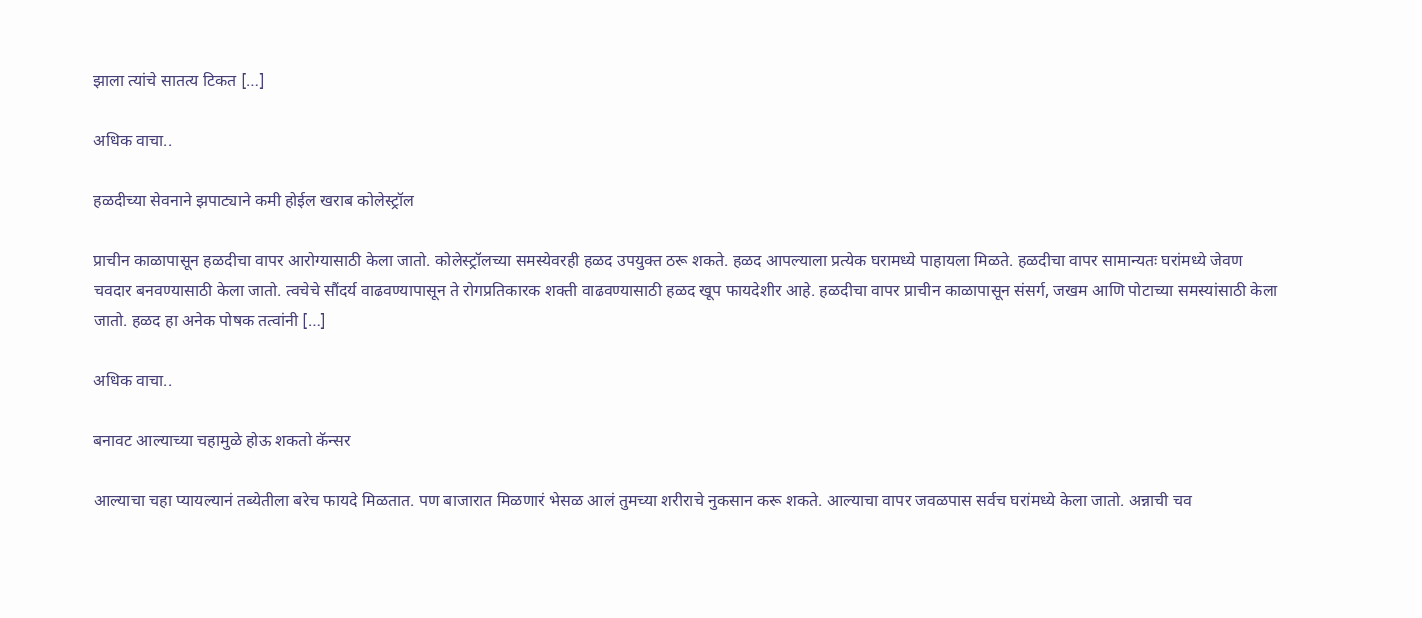झाला त्यांचे सातत्य टिकत […]

अधिक वाचा..

हळदीच्या सेवनाने झपाट्याने कमी होईल खराब कोलेस्ट्रॉल

प्राचीन काळापासून हळदीचा वापर आरोग्यासाठी केला जातो. कोलेस्ट्रॉलच्या समस्येवरही हळद उपयुक्त ठरू शकते. हळद आपल्याला प्रत्येक घरामध्ये पाहायला मिळते. हळदीचा वापर सामान्यतः घरांमध्ये जेवण चवदार बनवण्यासाठी केला जातो. त्वचेचे सौंदर्य वाढवण्यापासून ते रोगप्रतिकारक शक्ती वाढवण्यासाठी हळद खूप फायदेशीर आहे. हळदीचा वापर प्राचीन काळापासून संसर्ग, जखम आणि पोटाच्या समस्यांसाठी केला जातो. हळद हा अनेक पोषक तत्वांनी […]

अधिक वाचा..

बनावट आल्याच्या चहामुळे होऊ शकतो कॅन्सर

आल्याचा चहा प्यायल्यानं तब्येतीला बरेच फायदे मिळतात. पण बाजारात मिळणारं भेसळ आलं तुमच्या शरीराचे नुकसान करू शकते. आल्याचा वापर जवळपास सर्वच घरांमध्ये केला जातो. अन्नाची चव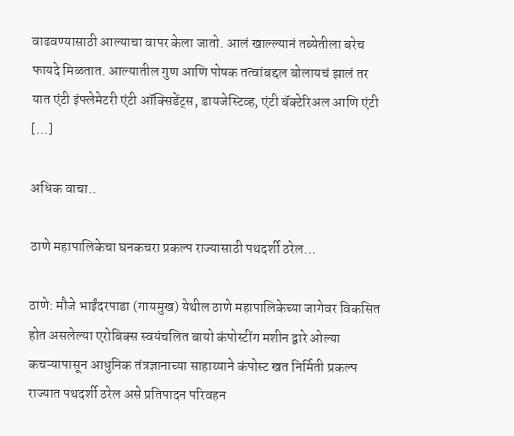वाढवण्यासाठी आल्याचा वापर केला जातो. आलं खाल्ल्यानं तब्येतीला बरेच फायदे मिळतात. आल्यातील गुण आणि पोषक तत्वांबद्दल बोलायचं झालं तर यात एंटी इंफ्लेमेटरी एंटी ऑक्सिडेंट्स, डायजेस्टिव्ह, एंटी बॅक्टेरिअल आणि एंटी […]

अधिक वाचा..

ठाणे महापालिकेचा घनकचरा प्रकल्प राज्यासाठी पथदर्शी ठरेल…

ठाणे: मौजे भाईंदरपाडा (गायमुख) येथील ठाणे महापालिकेच्या जागेवर विकसित होत असलेल्या एरोबिक्स स्वयंचलित बायो कंपोस्टींग मशीन द्वारे ओल्या कचऱ्यापासून आधुनिक तंत्रज्ञानाच्या साहाय्याने कंपोस्ट खत निर्मिती प्रकल्प राज्यात पथदर्शी ठरेल असे प्रतिपादन परिवहन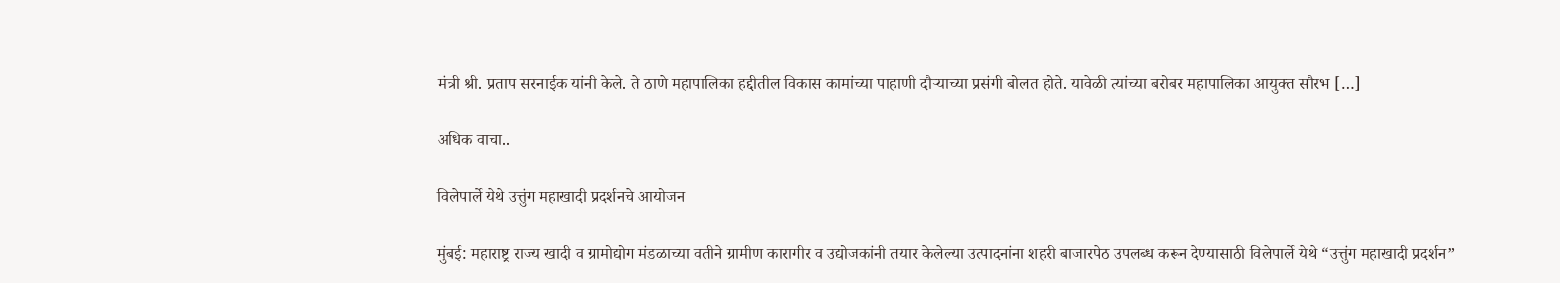मंत्री श्री. प्रताप सरनाईक यांनी केले. ते ठाणे महापालिका हद्दीतील विकास कामांच्या पाहाणी दौऱ्याच्या प्रसंगी बोलत होते. यावेळी त्यांच्या बरोबर महापालिका आयुक्त सौरभ […]

अधिक वाचा..

विलेपार्ले येथे उत्तुंग महाखादी प्रदर्शनचे आयोजन

मुंबई: महाराष्ट्र राज्य खादी व ग्रामोद्योग मंडळाच्या वतीने ग्रामीण कारागीर व उद्योजकांनी तयार केलेल्या उत्पादनांना शहरी बाजारपेठ उपलब्ध करून देण्यासाठी विलेपार्ले येथे “उत्तुंग महाखादी प्रदर्शन”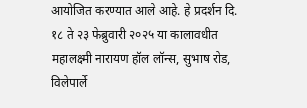आयोजित करण्यात आले आहे. हे प्रदर्शन दि. १८ ते २३ फेब्रुवारी २०२५ या कालावधीत महालक्ष्मी नारायण हॉल लॉन्स, सुभाष रोड, विलेपार्ले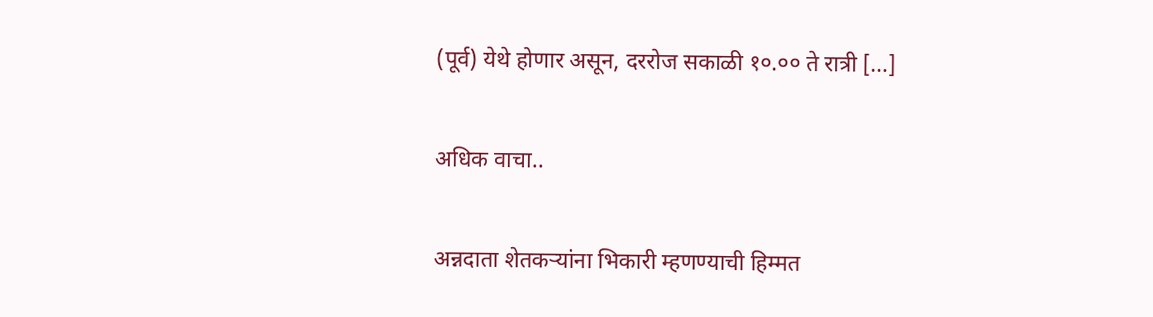(पूर्व) येथे होणार असून, दररोज सकाळी १०.०० ते रात्री […]

अधिक वाचा..

अन्नदाता शेतकऱ्यांना भिकारी म्हणण्याची हिम्मत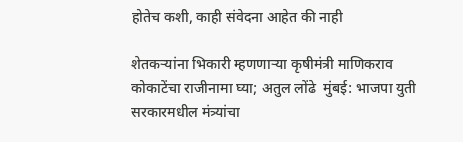होतेच कशी, काही संवेदना आहेत की नाही

शेतकऱ्यांना भिकारी म्हणणाऱ्या कृषीमंत्री माणिकराव कोकाटेंचा राजीनामा घ्या; अतुल लोंढे  मुंबई: भाजपा युती सरकारमधील मंत्र्यांचा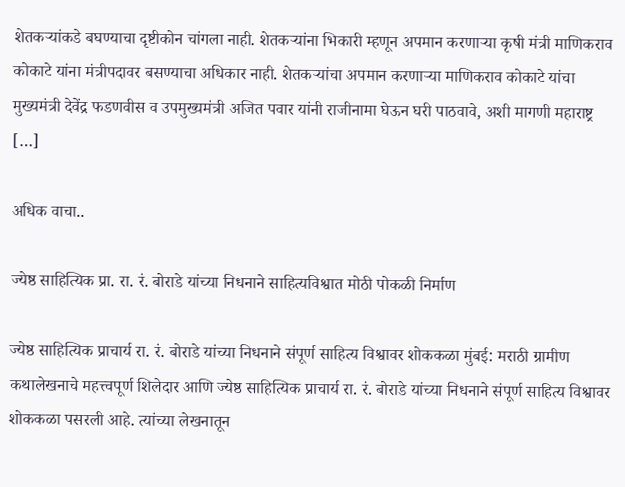शेतकऱ्यांकडे बघण्याचा दृष्टीकोन चांगला नाही. शेतकऱ्यांना भिकारी म्हणून अपमान करणाऱ्या कृषी मंत्री माणिकराव कोकाटे यांना मंत्रीपदावर बसण्याचा अधिकार नाही. शेतकऱ्यांचा अपमान करणाऱ्या माणिकराव कोकाटे यांचा मुख्यमंत्री देवेंद्र फडणवीस व उपमुख्यमंत्री अजित पवार यांनी राजीनामा घेऊन घरी पाठवावे, अशी मागणी महाराष्ट्र […]

अधिक वाचा..

ज्येष्ठ साहित्यिक प्रा. रा. रं. बोराडे यांच्या निधनाने साहित्यविश्वात मोठी पोकळी निर्माण

ज्येष्ठ साहित्यिक प्राचार्य रा. रं. बोराडे यांच्या निधनाने संपूर्ण साहित्य विश्वावर शोककळा मुंबई: मराठी ग्रामीण कथालेखनाचे महत्त्वपूर्ण शिलेदार आणि ज्येष्ठ साहित्यिक प्राचार्य रा. रं. बोराडे यांच्या निधनाने संपूर्ण साहित्य विश्वावर शोककळा पसरली आहे. त्यांच्या लेखनातून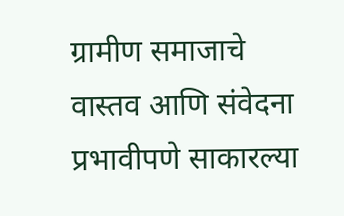ग्रामीण समाजाचे वास्तव आणि संवेदना प्रभावीपणे साकारल्या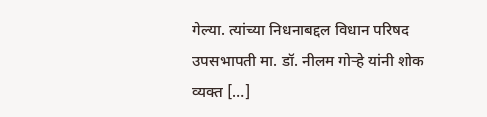गेल्या. त्यांच्या निधनाबद्दल विधान परिषद उपसभापती मा. डॉ. नीलम गोऱ्हे यांनी शोक व्यक्त […]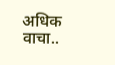अधिक वाचा..